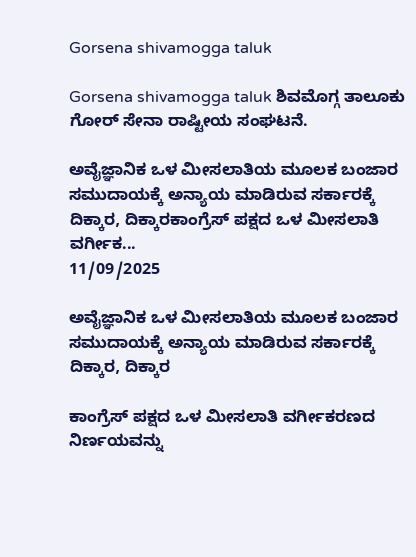Gorsena shivamogga taluk

Gorsena shivamogga taluk ಶಿವಮೊಗ್ಗ ತಾಲೂಕು ಗೋರ್ ಸೇನಾ ರಾಷ್ಟೀಯ ಸಂಘಟನೆ.

ಅವೈಜ್ಞಾನಿಕ ಒಳ ಮೀಸಲಾತಿಯ ಮೂಲಕ ಬಂಜಾರ ಸಮುದಾಯಕ್ಕೆ ಅನ್ಯಾಯ ಮಾಡಿರುವ ಸರ್ಕಾರಕ್ಕೆ ದಿಕ್ಕಾರ, ದಿಕ್ಕಾರಕಾಂಗ್ರೆಸ್ ಪಕ್ಷದ ಒಳ ಮೀಸಲಾತಿ ವರ್ಗೀಕ...
11/09/2025

ಅವೈಜ್ಞಾನಿಕ ಒಳ ಮೀಸಲಾತಿಯ ಮೂಲಕ ಬಂಜಾರ ಸಮುದಾಯಕ್ಕೆ ಅನ್ಯಾಯ ಮಾಡಿರುವ ಸರ್ಕಾರಕ್ಕೆ ದಿಕ್ಕಾರ, ದಿಕ್ಕಾರ

ಕಾಂಗ್ರೆಸ್ ಪಕ್ಷದ ಒಳ ಮೀಸಲಾತಿ ವರ್ಗೀಕರಣದ ನಿರ್ಣಯವನ್ನು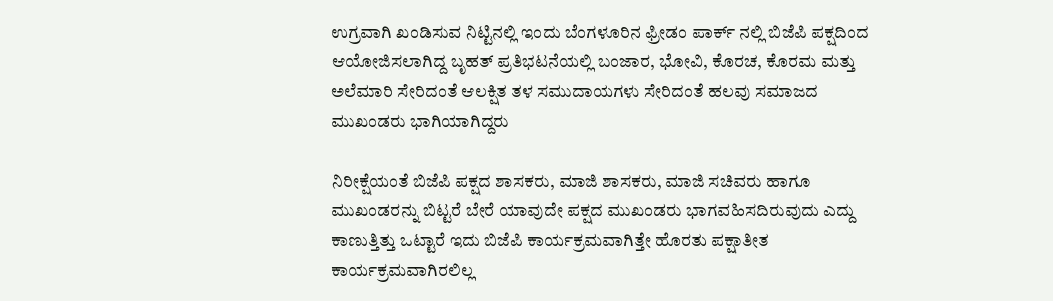ಉಗ್ರವಾಗಿ ಖಂಡಿಸುವ ನಿಟ್ಟಿನಲ್ಲಿ ಇಂದು ಬೆಂಗಳೂರಿನ ಫ್ರೀಡಂ ಪಾರ್ಕ್ ನಲ್ಲಿ ಬಿಜೆಪಿ ಪಕ್ಷದಿಂದ ಆಯೋಜಿಸಲಾಗಿದ್ದ ಬೃಹತ್ ಪ್ರತಿಭಟನೆಯಲ್ಲಿ ಬಂಜಾರ, ಭೋವಿ, ಕೊರಚ, ಕೊರಮ ಮತ್ತು ಅಲೆಮಾರಿ ಸೇರಿದಂತೆ ಆಲಕ್ಷಿತ ತಳ ಸಮುದಾಯಗಳು ಸೇರಿದಂತೆ ಹಲವು ಸಮಾಜದ ಮುಖಂಡರು ಭಾಗಿಯಾಗಿದ್ದರು

ನಿರೀಕ್ಷೆಯಂತೆ ಬಿಜೆಪಿ ಪಕ್ಷದ ಶಾಸಕರು, ಮಾಜಿ ಶಾಸಕರು, ಮಾಜಿ ಸಚಿವರು ಹಾಗೂ ಮುಖಂಡರನ್ನು ಬಿಟ್ಟರೆ ಬೇರೆ ಯಾವುದೇ ಪಕ್ಷದ ಮುಖಂಡರು ಭಾಗವಹಿಸದಿರುವುದು ಎದ್ದು ಕಾಣುತ್ತಿತ್ತು ಒಟ್ಟಾರೆ ಇದು ಬಿಜೆಪಿ ಕಾರ್ಯಕ್ರಮವಾಗಿತ್ತೇ ಹೊರತು ಪಕ್ಷಾತೀತ ಕಾರ್ಯಕ್ರಮವಾಗಿರಲಿಲ್ಲ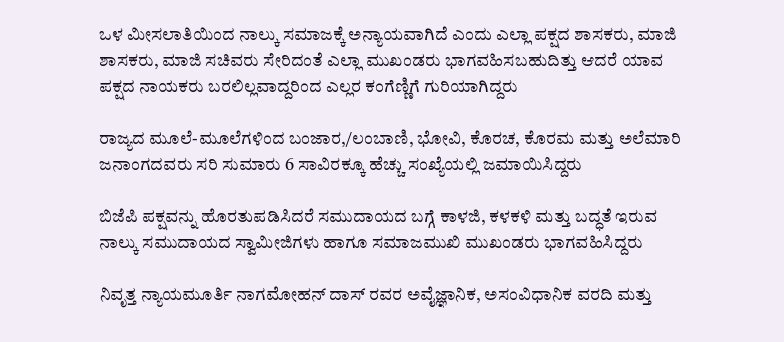ಒಳ ಮೀಸಲಾತಿಯಿಂದ ನಾಲ್ಕು ಸಮಾಜಕ್ಕೆ ಅನ್ಯಾಯವಾಗಿದೆ ಎಂದು ಎಲ್ಲಾ ಪಕ್ಷದ ಶಾಸಕರು, ಮಾಜಿ ಶಾಸಕರು, ಮಾಜಿ ಸಚಿವರು ಸೇರಿದಂತೆ ಎಲ್ಲಾ ಮುಖಂಡರು ಭಾಗವಹಿಸಬಹುದಿತ್ತು ಆದರೆ ಯಾವ ಪಕ್ಷದ ನಾಯಕರು ಬರಲಿಲ್ಲವಾದ್ದರಿಂದ ಎಲ್ಲರ ಕಂಗೆಣ್ಣಿಗೆ ಗುರಿಯಾಗಿದ್ದರು

ರಾಜ್ಯದ ಮೂಲೆ-ಮೂಲೆಗಳಿಂದ ಬಂಜಾರ,/ಲಂಬಾಣಿ, ಭೋವಿ, ಕೊರಚ, ಕೊರಮ ಮತ್ತು ಅಲೆಮಾರಿ ಜನಾಂಗದವರು ಸರಿ ಸುಮಾರು 6 ಸಾವಿರಕ್ಕೂ ಹೆಚ್ಚು ಸಂಖ್ಯೆಯಲ್ಲಿ ಜಮಾಯಿಸಿದ್ದರು

ಬಿಜೆಪಿ ಪಕ್ಷವನ್ನು ಹೊರತುಪಡಿಸಿದರೆ ಸಮುದಾಯದ ಬಗ್ಗೆ ಕಾಳಜಿ, ಕಳಕಳಿ ಮತ್ತು ಬದ್ಧತೆ ಇರುವ ನಾಲ್ಕು ಸಮುದಾಯದ ಸ್ವಾಮೀಜಿಗಳು ಹಾಗೂ ಸಮಾಜಮುಖಿ ಮುಖಂಡರು ಭಾಗವಹಿಸಿದ್ದರು

ನಿವೃತ್ತ ನ್ಯಾಯಮೂರ್ತಿ ನಾಗಮೋಹನ್ ದಾಸ್ ರವರ ಅವೈಜ್ಞಾನಿಕ, ಅಸಂವಿಧಾನಿಕ ವರದಿ ಮತ್ತು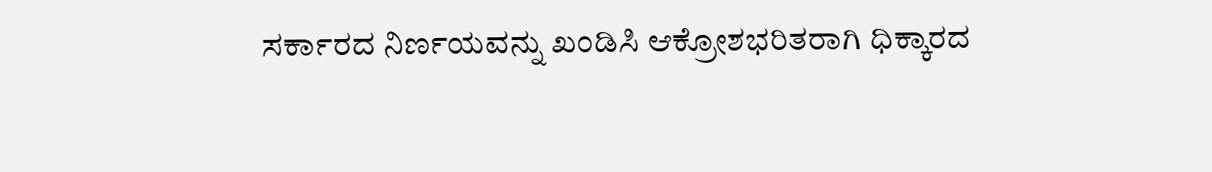ಸರ್ಕಾರದ ನಿರ್ಣಯವನ್ನು ಖಂಡಿಸಿ ಆಕ್ರೋಶಭರಿತರಾಗಿ ಧಿಕ್ಕಾರದ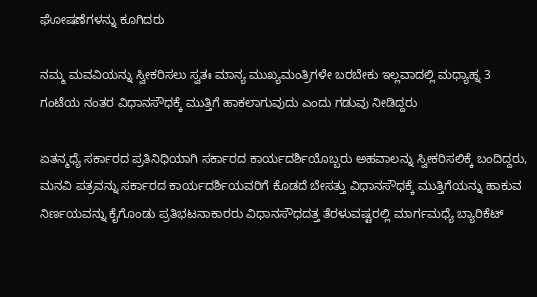ಘೋಷಣೆಗಳನ್ನು ಕೂಗಿದರು

ನಮ್ಮ ಮವವಿಯನ್ನು ಸ್ವೀಕರಿಸಲು ಸ್ವತಃ ಮಾನ್ಯ ಮುಖ್ಯಮಂತ್ರಿಗಳೇ ಬರಬೇಕು ಇಲ್ಲವಾದಲ್ಲಿ ಮಧ್ಯಾಹ್ನ 3 ಗಂಟೆಯ ನಂತರ ವಿಧಾನಸೌಧಕ್ಕೆ ಮುತ್ತಿಗೆ ಹಾಕಲಾಗುವುದು ಎಂದು ಗಡುವು ನೀಡಿದ್ದರು

ಏತನ್ಮಧ್ಯೆ ಸರ್ಕಾರದ ಪ್ರತಿನಿಧಿಯಾಗಿ ಸರ್ಕಾರದ ಕಾರ್ಯದರ್ಶಿಯೊಬ್ಬರು ಅಹವಾಲನ್ನು ಸ್ವೀಕರಿಸಲಿಕ್ಕೆ ಬಂದಿದ್ದರು, ಮನವಿ ಪತ್ರವನ್ನು ಸರ್ಕಾರದ ಕಾರ್ಯದರ್ಶಿಯವರಿಗೆ ಕೊಡದೆ ಬೇಸತ್ತು ವಿಧಾನಸೌಧಕ್ಕೆ ಮುತ್ತಿಗೆಯನ್ನು ಹಾಕುವ ನಿರ್ಣಯವನ್ನು ಕೈಗೊಂಡು ಪ್ರತಿಭಟನಾಕಾರರು ವಿಧಾನಸೌಧದತ್ತ ತೆರಳುವಷ್ಟರಲ್ಲಿ ಮಾರ್ಗಮಧ್ಯೆ ಬ್ಯಾರಿಕೆಟ್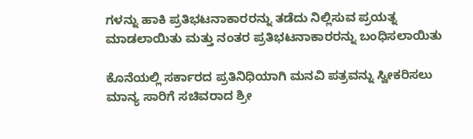ಗಳನ್ನು ಹಾಕಿ ಪ್ರತಿಭಟನಾಕಾರರನ್ನು ತಡೆದು ನಿಲ್ಲಿಸುವ ಪ್ರಯತ್ನ ಮಾಡಲಾಯಿತು ಮತ್ತು ನಂತರ ಪ್ರತಿಭಟನಾಕಾರರನ್ನು ಬಂಧಿಸಲಾಯಿತು

ಕೊನೆಯಲ್ಲಿ ಸರ್ಕಾರದ ಪ್ರತಿನಿಧಿಯಾಗಿ ಮನವಿ ಪತ್ರವನ್ನು ಸ್ವೀಕರಿಸಲು ಮಾನ್ಯ ಸಾರಿಗೆ ಸಚಿವರಾದ ಶ್ರೀ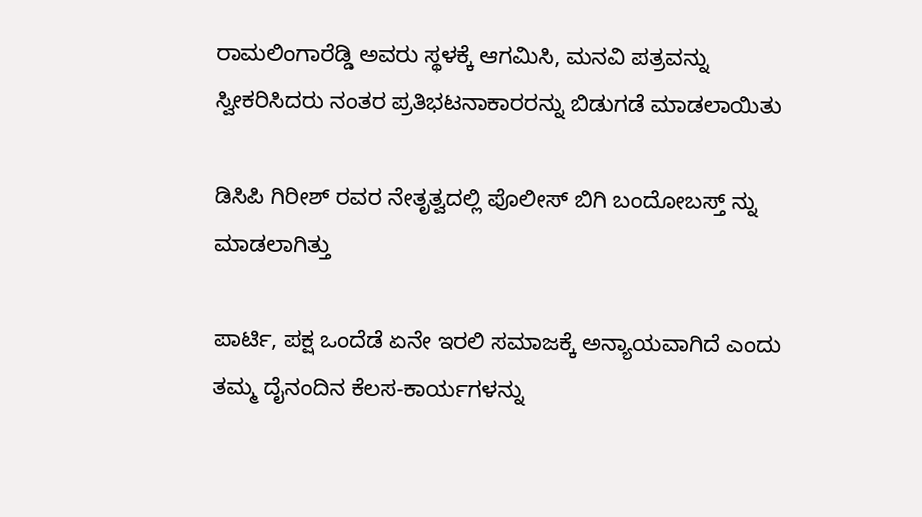ರಾಮಲಿಂಗಾರೆಡ್ಡಿ ಅವರು ಸ್ಥಳಕ್ಕೆ ಆಗಮಿಸಿ, ಮನವಿ ಪತ್ರವನ್ನು ಸ್ವೀಕರಿಸಿದರು ನಂತರ ಪ್ರತಿಭಟನಾಕಾರರನ್ನು ಬಿಡುಗಡೆ ಮಾಡಲಾಯಿತು

ಡಿಸಿಪಿ ಗಿರೀಶ್ ರವರ ನೇತೃತ್ವದಲ್ಲಿ ಪೊಲೀಸ್ ಬಿಗಿ ಬಂದೋಬಸ್ತ್ ನ್ನು ಮಾಡಲಾಗಿತ್ತು

ಪಾರ್ಟಿ, ಪಕ್ಷ ಒಂದೆಡೆ ಏನೇ ಇರಲಿ ಸಮಾಜಕ್ಕೆ ಅನ್ಯಾಯವಾಗಿದೆ ಎಂದು ತಮ್ಮ ದೈನಂದಿನ ಕೆಲಸ-ಕಾರ್ಯಗಳನ್ನು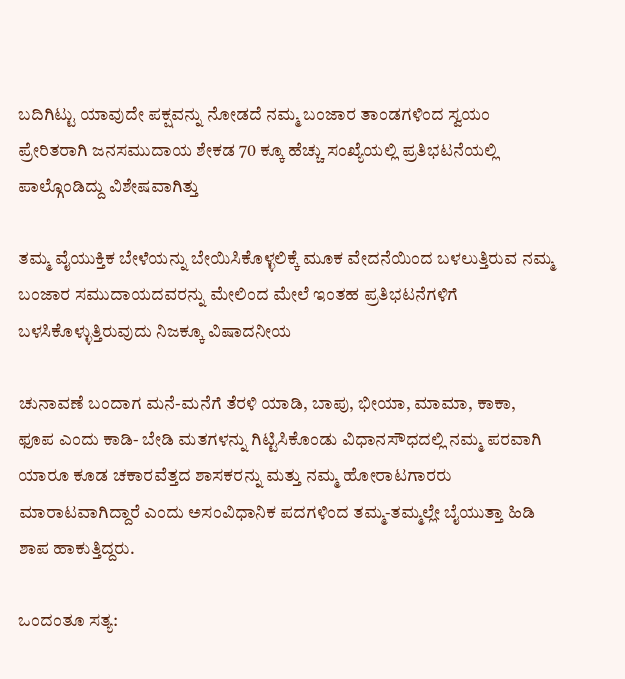ಬದಿಗಿಟ್ಟು ಯಾವುದೇ ಪಕ್ಷವನ್ನು ನೋಡದೆ ನಮ್ಮ ಬಂಜಾರ ತಾಂಡಗಳಿಂದ ಸ್ವಯಂ ಪ್ರೇರಿತರಾಗಿ ಜನಸಮುದಾಯ ಶೇಕಡ 70 ಕ್ಕೂ ಹೆಚ್ಚು ಸಂಖ್ಯೆಯಲ್ಲಿ ಪ್ರತಿಭಟನೆಯಲ್ಲಿ ಪಾಲ್ಗೊಂಡಿದ್ದು ವಿಶೇಷವಾಗಿತ್ತು

ತಮ್ಮ ವೈಯುಕ್ತಿಕ ಬೇಳೆಯನ್ನು ಬೇಯಿಸಿಕೊಳ್ಳಲಿಕ್ಕೆ ಮೂಕ ವೇದನೆಯಿಂದ ಬಳಲುತ್ತಿರುವ ನಮ್ಮ ಬಂಜಾರ ಸಮುದಾಯದವರನ್ನು ಮೇಲಿಂದ ಮೇಲೆ ಇಂತಹ ಪ್ರತಿಭಟನೆಗಳಿಗೆ ಬಳಸಿಕೊಳ್ಳುತ್ತಿರುವುದು ನಿಜಕ್ಕೂ ವಿಷಾದನೀಯ

ಚುನಾವಣೆ ಬಂದಾಗ ಮನೆ-ಮನೆಗೆ ತೆರಳಿ ಯಾಡಿ, ಬಾಪು, ಭೀಯಾ, ಮಾಮಾ, ಕಾಕಾ, ಫೂಪ ಎಂದು ಕಾಡಿ- ಬೇಡಿ ಮತಗಳನ್ನು ಗಿಟ್ಟಿಸಿಕೊಂಡು ವಿಧಾನಸೌಧದಲ್ಲಿ ನಮ್ಮ ಪರವಾಗಿ ಯಾರೂ ಕೂಡ ಚಕಾರವೆತ್ತದ ಶಾಸಕರನ್ನು ಮತ್ತು ನಮ್ಮ ಹೋರಾಟಗಾರರು ಮಾರಾಟವಾಗಿದ್ದಾರೆ ಎಂದು ಅಸಂವಿಧಾನಿಕ ಪದಗಳಿಂದ ತಮ್ಮ-ತಮ್ಮಲ್ಲೇ ಬೈಯುತ್ತಾ ಹಿಡಿ ಶಾಪ ಹಾಕುತ್ತಿದ್ದರು.

ಒಂದಂತೂ ಸತ್ಯ: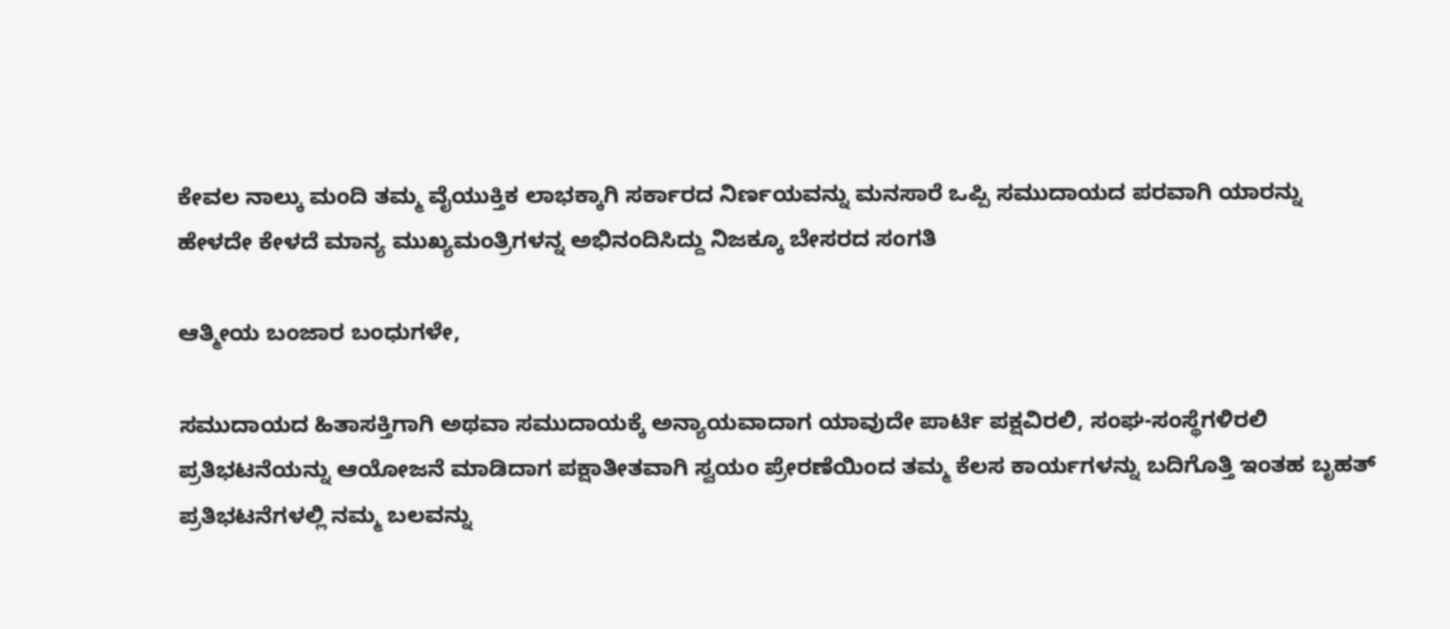ಕೇವಲ ನಾಲ್ಕು ಮಂದಿ ತಮ್ಮ ವೈಯುಕ್ತಿಕ ಲಾಭಕ್ಕಾಗಿ ಸರ್ಕಾರದ ನಿರ್ಣಯವನ್ನು ಮನಸಾರೆ ಒಪ್ಪಿ ಸಮುದಾಯದ ಪರವಾಗಿ ಯಾರನ್ನು ಹೇಳದೇ ಕೇಳದೆ ಮಾನ್ಯ ಮುಖ್ಯಮಂತ್ರಿಗಳನ್ನ ಅಭಿನಂದಿಸಿದ್ದು ನಿಜಕ್ಕೂ ಬೇಸರದ ಸಂಗತಿ

ಆತ್ಮೀಯ ಬಂಜಾರ ಬಂಧುಗಳೇ,

ಸಮುದಾಯದ ಹಿತಾಸಕ್ತಿಗಾಗಿ ಅಥವಾ ಸಮುದಾಯಕ್ಕೆ ಅನ್ಯಾಯವಾದಾಗ ಯಾವುದೇ ಪಾರ್ಟಿ ಪಕ್ಷವಿರಲಿ, ಸಂಘ-ಸಂಸ್ಥೆಗಳಿರಲಿ ಪ್ರತಿಭಟನೆಯನ್ನು ಆಯೋಜನೆ ಮಾಡಿದಾಗ ಪಕ್ಷಾತೀತವಾಗಿ ಸ್ವಯಂ ಪ್ರೇರಣೆಯಿಂದ ತಮ್ಮ ಕೆಲಸ ಕಾರ್ಯಗಳನ್ನು ಬದಿಗೊತ್ತಿ ಇಂತಹ ಬೃಹತ್ ಪ್ರತಿಭಟನೆಗಳಲ್ಲಿ ನಮ್ಮ ಬಲವನ್ನು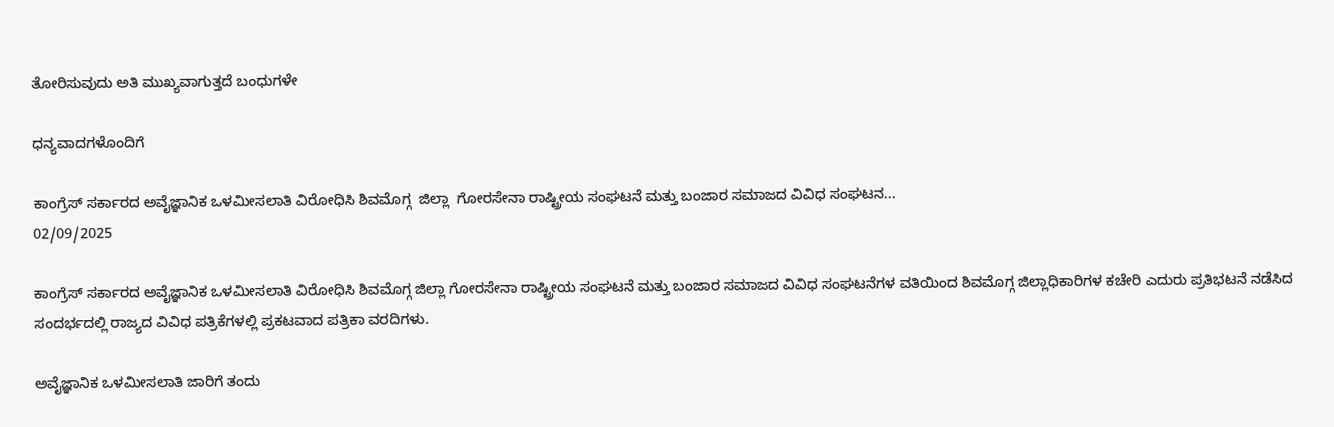ತೋರಿಸುವುದು ಅತಿ ಮುಖ್ಯವಾಗುತ್ತದೆ ಬಂಧುಗಳೇ

ಧನ್ಯವಾದಗಳೊಂದಿಗೆ

ಕಾಂಗ್ರೆಸ್ ಸರ್ಕಾರದ ಅವೈಜ್ಞಾನಿಕ ಒಳಮೀಸಲಾತಿ ವಿರೋಧಿಸಿ ಶಿವಮೊಗ್ಗ  ಜಿಲ್ಲಾ  ಗೋರಸೇನಾ ರಾಷ್ಟ್ರೀಯ ಸಂಘಟನೆ ಮತ್ತು ಬಂಜಾರ ಸಮಾಜದ ವಿವಿಧ ಸಂಘಟನ...
02/09/2025

ಕಾಂಗ್ರೆಸ್ ಸರ್ಕಾರದ ಅವೈಜ್ಞಾನಿಕ ಒಳಮೀಸಲಾತಿ ವಿರೋಧಿಸಿ ಶಿವಮೊಗ್ಗ ಜಿಲ್ಲಾ ಗೋರಸೇನಾ ರಾಷ್ಟ್ರೀಯ ಸಂಘಟನೆ ಮತ್ತು ಬಂಜಾರ ಸಮಾಜದ ವಿವಿಧ ಸಂಘಟನೆಗಳ ವತಿಯಿಂದ ಶಿವಮೊಗ್ಗ ಜಿಲ್ಲಾಧಿಕಾರಿಗಳ ಕಚೇರಿ ಎದುರು ಪ್ರತಿಭಟನೆ ನಡೆಸಿದ ಸಂದರ್ಭದಲ್ಲಿ ರಾಜ್ಯದ ವಿವಿಧ ಪತ್ರಿಕೆಗಳಲ್ಲಿ ಪ್ರಕಟವಾದ ಪತ್ರಿಕಾ ವರದಿಗಳು.

ಅವೈಜ್ಞಾನಿಕ ಒಳಮೀಸಲಾತಿ ಜಾರಿಗೆ ತಂದು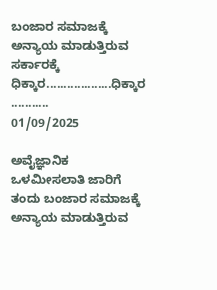ಬಂಜಾರ ಸಮಾಜಕ್ಕೆ ಅನ್ಯಾಯ ಮಾಡುತ್ತಿರುವ ಸರ್ಕಾರಕ್ಕೆ ಧಿಕ್ಕಾರ...................ಧಿಕ್ಕಾರ ...........
01/09/2025

ಅವೈಜ್ಞಾನಿಕ ಒಳಮೀಸಲಾತಿ ಜಾರಿಗೆ ತಂದು ಬಂಜಾರ ಸಮಾಜಕ್ಕೆ ಅನ್ಯಾಯ ಮಾಡುತ್ತಿರುವ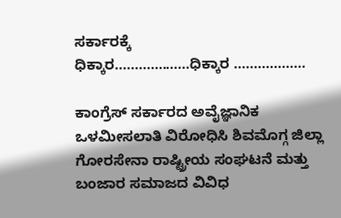ಸರ್ಕಾರಕ್ಕೆ
ಧಿಕ್ಕಾರ...................ಧಿಕ್ಕಾರ ..................

ಕಾಂಗ್ರೆಸ್ ಸರ್ಕಾರದ ಅವೈಜ್ಞಾನಿಕ ಒಳಮೀಸಲಾತಿ ವಿರೋಧಿಸಿ ಶಿವಮೊಗ್ಗ ಜಿಲ್ಲಾ ಗೋರಸೇನಾ ರಾಷ್ಟ್ರೀಯ ಸಂಘಟನೆ ಮತ್ತು ಬಂಜಾರ ಸಮಾಜದ ವಿವಿಧ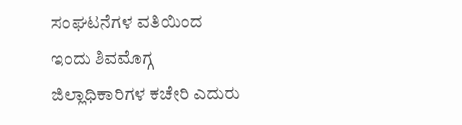ಸಂಘಟನೆಗಳ ವತಿಯಿಂದ ಇಂದು ಶಿವಮೊಗ್ಗ ಜಿಲ್ಲಾಧಿಕಾರಿಗಳ ಕಚೇರಿ ಎದುರು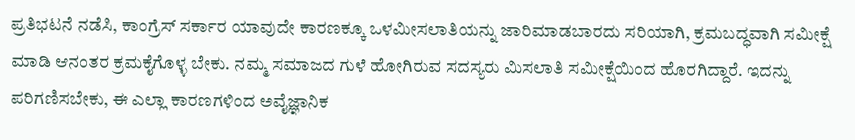ಪ್ರತಿಭಟನೆ ನಡೆಸಿ, ಕಾಂಗ್ರೆಸ್ ಸರ್ಕಾರ ಯಾವುದೇ ಕಾರಣಕ್ಕೂ ಒಳಮೀಸಲಾತಿಯನ್ನು ಜಾರಿಮಾಡಬಾರದು ಸರಿಯಾಗಿ, ಕ್ರಮಬದ್ಧವಾಗಿ ಸಮೀಕ್ಷೆ ಮಾಡಿ ಆನಂತರ ಕ್ರಮಕೈಗೊಳ್ಳ ಬೇಕು. ನಮ್ಮ ಸಮಾಜದ ಗುಳೆ ಹೋಗಿರುವ ಸದಸ್ಯರು ಮಿಸಲಾತಿ ಸಮೀಕ್ಷೆಯಿಂದ ಹೊರಗಿದ್ದಾರೆ. ಇದನ್ನು ಪರಿಗಣಿಸಬೇಕು, ಈ ಎಲ್ಲಾ ಕಾರಣಗಳಿಂದ ಅವೈಜ್ಞಾನಿಕ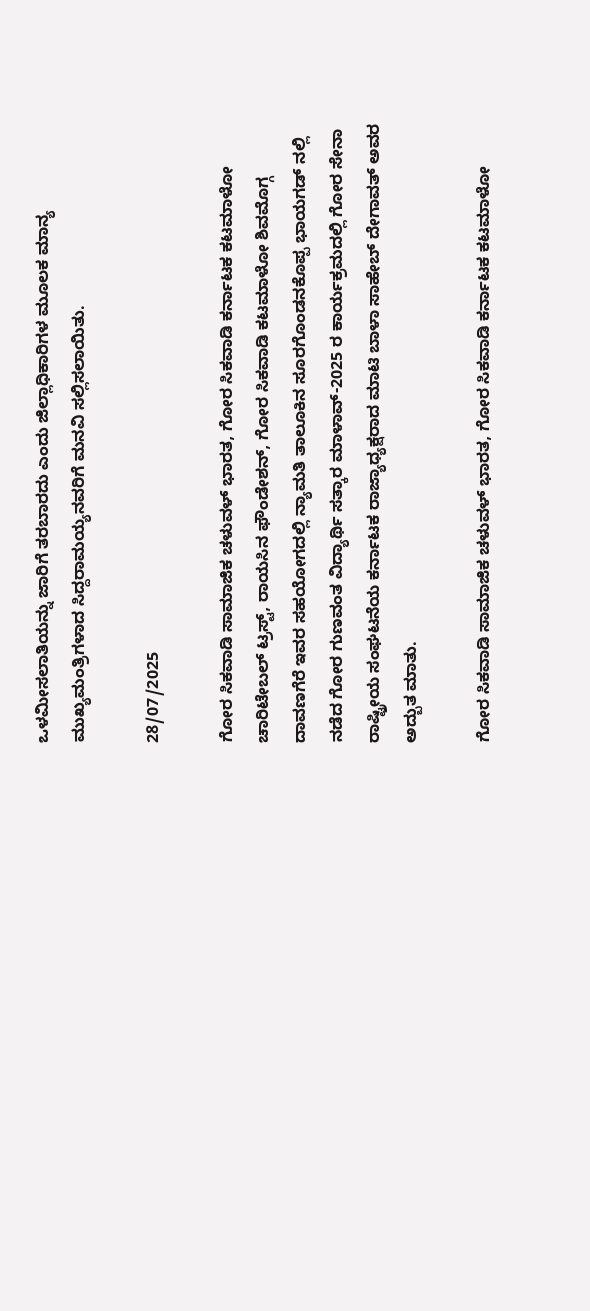ಒಳಮೀಸಲಾತಿಯನ್ನು ಜಾರಿಗೆ ತರಬಾರದು ಎಂದು ಜಿಲ್ಲಾಧಿಕಾರಿಗಳ ಮೂಲಕ ಮಾನ್ಯ ಮುಖ್ಯಮಂತ್ರಿಗಳಾದ ಸಿದ್ದರಾಮಯ್ಯನವರಿಗೆ ಮನವಿ ಸಲ್ಲಿಸಲಾಯಿತು.

28/07/2025

ಗೋರ ಸಿಕವಾಡಿ ಸಾಮಾಜಿಕ ಚಳುವಳ್ ಭಾರತ, ಗೋರ ಸಿಕವಾಡಿ ಕರ್ನಾಟಕ ಕಟಮಾಳೋ ಚಾರಿಟೇಬಲ್ ಟ್ರಸ್ಟ್, ರಾಯಸಿನ ಫೌಂಡೇಶನ್, ಗೋರ ಸಿಕವಾಡಿ ಕಟಮಾಳೋ ಶಿವಮೊಗ್ಗ ದಾವಣಗೆರೆ ಇವರ ಸಹಯೋಗದಲ್ಲಿ ನ್ಯಾಮತಿ ತಾಲೂಕಿನ ಸೂರಗೊಂಡನಕೊಪ್ಪ ಭಾಯಗಡ್ ನಲ್ಲಿ ನಡೆದ ಗೋರ ಗುಣವಂತ ವಿದ್ಯಾರ್ಥಿ ಸತ್ಕಾರ ಮಾಳಾವ್-2025 ರ ಕಾರ್ಯಕ್ರಮದಲ್ಲಿ ಗೋರ ಸೇನಾ ರಾಷ್ಟ್ರೀಯ ಸಂಘಟನೆಯ ಕರ್ನಾಟಕ ರಾಜ್ಯಾಧ್ಯಕ್ಷರಾದ ಮಾಟಿ ಬಾಳಾ ಸಾಹೇಬ್ ದೇಗಾವತ್ ಅವರ ಅದ್ಬುತ ಮಾತು.

ಗೋರ ಸಿಕವಾಡಿ ಸಾಮಾಜಿಕ ಚಳುವಳ್ ಭಾರತ, ಗೋರ ಸಿಕವಾಡಿ ಕರ್ನಾಟಕ ಕಟಮಾಳೋ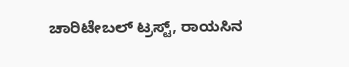ಚಾರಿಟೇಬಲ್ ಟ್ರಸ್ಟ್, ರಾಯಸಿನ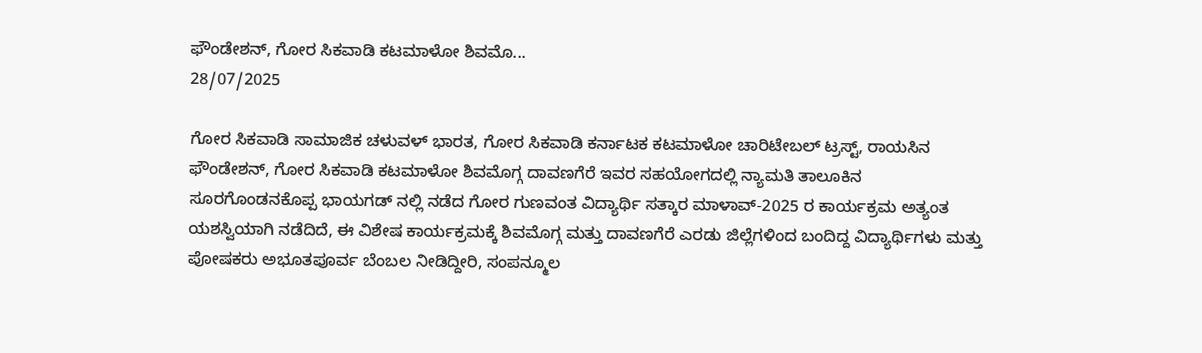ಫೌಂಡೇಶನ್, ಗೋರ ಸಿಕವಾಡಿ ಕಟಮಾಳೋ ಶಿವಮೊ...
28/07/2025

ಗೋರ ಸಿಕವಾಡಿ ಸಾಮಾಜಿಕ ಚಳುವಳ್ ಭಾರತ, ಗೋರ ಸಿಕವಾಡಿ ಕರ್ನಾಟಕ ಕಟಮಾಳೋ ಚಾರಿಟೇಬಲ್ ಟ್ರಸ್ಟ್, ರಾಯಸಿನ ಫೌಂಡೇಶನ್, ಗೋರ ಸಿಕವಾಡಿ ಕಟಮಾಳೋ ಶಿವಮೊಗ್ಗ ದಾವಣಗೆರೆ ಇವರ ಸಹಯೋಗದಲ್ಲಿ ನ್ಯಾಮತಿ ತಾಲೂಕಿನ ಸೂರಗೊಂಡನಕೊಪ್ಪ ಭಾಯಗಡ್ ನಲ್ಲಿ ನಡೆದ ಗೋರ ಗುಣವಂತ ವಿದ್ಯಾರ್ಥಿ ಸತ್ಕಾರ ಮಾಳಾವ್-2025 ರ ಕಾರ್ಯಕ್ರಮ ಅತ್ಯಂತ ಯಶಸ್ವಿಯಾಗಿ ನಡೆದಿದೆ, ಈ ವಿಶೇಷ ಕಾರ್ಯಕ್ರಮಕ್ಕೆ ಶಿವಮೊಗ್ಗ ಮತ್ತು ದಾವಣಗೆರೆ ಎರಡು ಜಿಲ್ಲೆಗಳಿಂದ ಬಂದಿದ್ದ ವಿದ್ಯಾರ್ಥಿಗಳು ಮತ್ತು ಪೋಷಕರು ಅಭೂತಪೂರ್ವ ಬೆಂಬಲ ನೀಡಿದ್ದೀರಿ, ಸಂಪನ್ಮೂಲ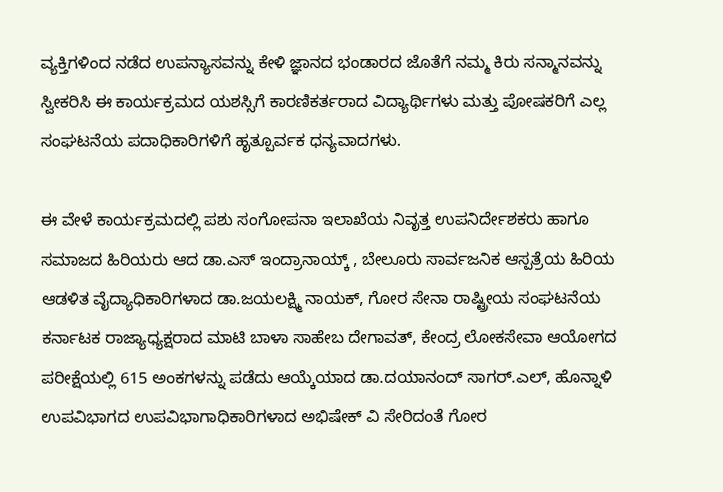ವ್ಯಕ್ತಿಗಳಿಂದ ನಡೆದ ಉಪನ್ಯಾಸವನ್ನು ಕೇಳಿ ಜ್ಞಾನದ ಭಂಡಾರದ ಜೊತೆಗೆ ನಮ್ಮ ಕಿರು ಸನ್ಮಾನವನ್ನು ಸ್ವೀಕರಿಸಿ ಈ ಕಾರ್ಯಕ್ರಮದ ಯಶಸ್ಸಿಗೆ ಕಾರಣಿಕರ್ತರಾದ ವಿದ್ಯಾರ್ಥಿಗಳು ಮತ್ತು ಪೋಷಕರಿಗೆ ಎಲ್ಲ ಸಂಘಟನೆಯ ಪದಾಧಿಕಾರಿಗಳಿಗೆ ಹೃತ್ಪೂರ್ವಕ ಧನ್ಯವಾದಗಳು.

ಈ ವೇಳೆ ಕಾರ್ಯಕ್ರಮದಲ್ಲಿ ಪಶು ಸಂಗೋಪನಾ ಇಲಾಖೆಯ ನಿವೃತ್ತ ಉಪನಿರ್ದೇಶಕರು ಹಾಗೂ ಸಮಾಜದ ಹಿರಿಯರು ಆದ ಡಾ.ಎಸ್ ಇಂದ್ರಾನಾಯ್ಕ್ , ಬೇಲೂರು ಸಾರ್ವಜನಿಕ ಆಸ್ಪತ್ರೆಯ ಹಿರಿಯ ಆಡಳಿತ ವೈದ್ಯಾಧಿಕಾರಿಗಳಾದ ಡಾ.ಜಯಲಕ್ಷ್ಮಿ ನಾಯಕ್, ಗೋರ ಸೇನಾ ರಾಷ್ಟ್ರೀಯ ಸಂಘಟನೆಯ ಕರ್ನಾಟಕ ರಾಜ್ಯಾಧ್ಯಕ್ಷರಾದ ಮಾಟಿ ಬಾಳಾ ಸಾಹೇಬ ದೇಗಾವತ್, ಕೇಂದ್ರ ಲೋಕಸೇವಾ ಆಯೋಗದ ಪರೀಕ್ಷೆಯಲ್ಲಿ 615 ಅಂಕಗಳನ್ನು ಪಡೆದು ಆಯ್ಕೆಯಾದ ಡಾ.ದಯಾನಂದ್ ಸಾಗರ್.ಎಲ್, ಹೊನ್ನಾಳಿ ಉಪವಿಭಾಗದ ಉಪವಿಭಾಗಾಧಿಕಾರಿಗಳಾದ ಅಭಿಷೇಕ್ ವಿ ಸೇರಿದಂತೆ ಗೋರ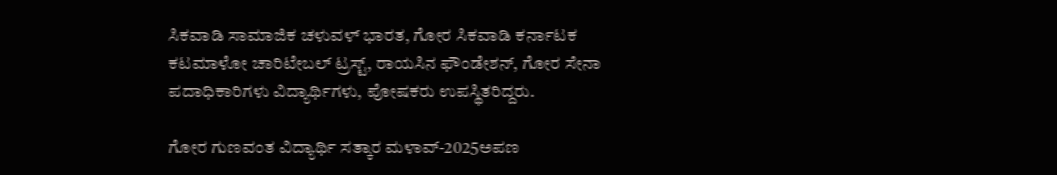ಸಿಕವಾಡಿ ಸಾಮಾಜಿಕ ಚಳುವಳ್ ಭಾರತ, ಗೋರ ಸಿಕವಾಡಿ ಕರ್ನಾಟಕ ಕಟಮಾಳೋ ಚಾರಿಟೇಬಲ್ ಟ್ರಸ್ಟ್, ರಾಯಸಿನ ಫೌಂಡೇಶನ್, ಗೋರ ಸೇನಾ ಪದಾಧಿಕಾರಿಗಳು ವಿದ್ಯಾರ್ಥಿಗಳು, ಪೋಷಕರು ಉಪಸ್ಥಿತರಿದ್ದರು.

ಗೋರ ಗುಣವಂತ ವಿದ್ಯಾರ್ಥಿ ಸತ್ಕಾರ ಮಳಾವ್-2025ಅಪಣ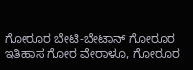ಗೋರೂರ ಬೇಟಿ-ಬೇಟಾನ್ ಗೋರೂರ ಇತಿಹಾಸ ಗೋರ ವೇರಾಳೂ, ಗೋರೂರ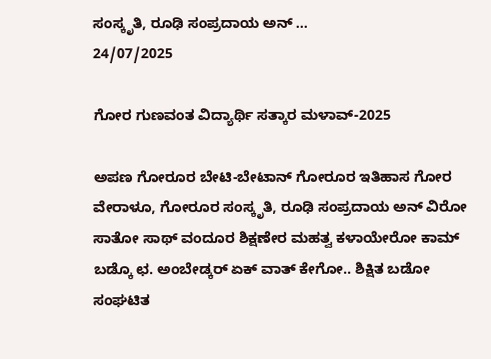ಸಂಸ್ಕೃತಿ, ರೂಢಿ ಸಂಪ್ರದಾಯ ಅನ್ ...
24/07/2025

ಗೋರ ಗುಣವಂತ ವಿದ್ಯಾರ್ಥಿ ಸತ್ಕಾರ ಮಳಾವ್-2025

ಅಪಣ ಗೋರೂರ ಬೇಟಿ-ಬೇಟಾನ್ ಗೋರೂರ ಇತಿಹಾಸ ಗೋರ ವೇರಾಳೂ, ಗೋರೂರ ಸಂಸ್ಕೃತಿ, ರೂಢಿ ಸಂಪ್ರದಾಯ ಅನ್ ವಿರೋ ಸಾತೋ ಸಾಥ್ ವಂದೂರ ಶಿಕ್ಷಣೇರ ಮಹತ್ವ ಕಳಾಯೇರೋ ಕಾಮ್ ಬಡ್ಕೊ ಛ. ಅಂಬೇಡ್ಕರ್ ಏಕ್ ವಾತ್ ಕೇಗೋ.. ಶಿಕ್ಷಿತ ಬಡೋ ಸಂಘಟಿತ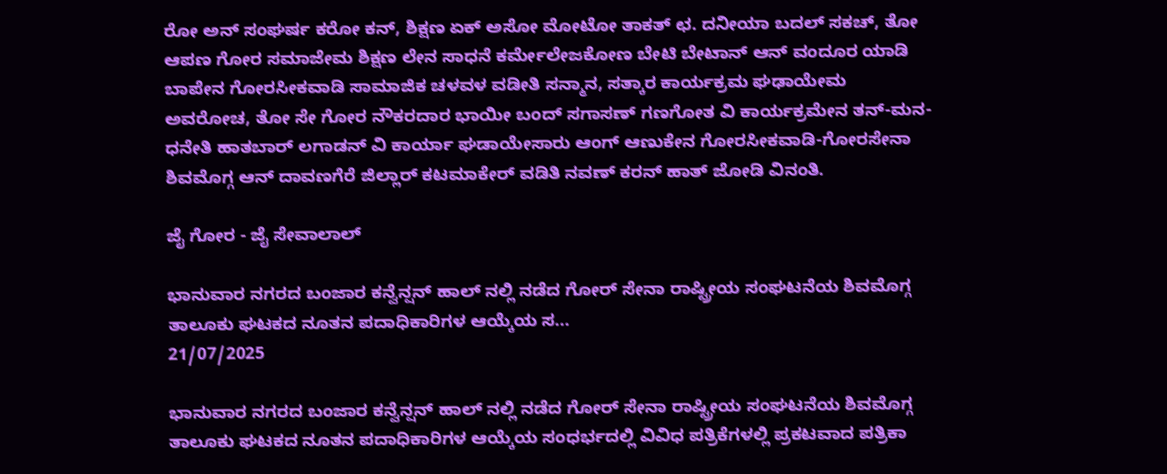ರೋ ಅನ್ ಸಂಘರ್ಷ ಕರೋ ಕನ್, ಶಿಕ್ಷಣ ಏಕ್ ಅಸೋ ಮೋಟೋ ತಾಕತ್ ಛ. ದನೀಯಾ ಬದಲ್ ಸಕಚ್, ತೋ ಆಪಣ ಗೋರ ಸಮಾಜೇಮ ಶಿಕ್ಷಣ ಲೇನ ಸಾಧನೆ ಕರ್ಮೇಲೇಜಕೋಣ ಬೇಟಿ ಬೇಟಾನ್ ಆನ್ ವಂದೂರ ಯಾಡಿ ಬಾಪೇನ ಗೋರಸೀಕವಾಡಿ ಸಾಮಾಜಿಕ ಚಳವಳ ವಡೀತಿ ಸನ್ಮಾನ, ಸತ್ಕಾರ ಕಾರ್ಯಕ್ರಮ ಘಢಾಯೇಮ ಅವರೋಚ, ತೋ ಸೇ ಗೋರ ನೌಕರದಾರ ಭಾಯೀ ಬಂದ್ ಸಗಾಸಣ್ ಗಣಗೋತ ವಿ ಕಾರ್ಯಕ್ರಮೇನ ತನ್-ಮನ-ಧನೇತಿ ಹಾತಬಾರ್ ಲಗಾಡನ್ ವಿ ಕಾರ್ಯಾ ಘಡಾಯೇಸಾರು ಆಂಗ್ ಆಣುಕೇನ ಗೋರಸೀಕವಾಡಿ-ಗೋರಸೇನಾ ಶಿವಮೊಗ್ಗ ಆನ್ ದಾವಣಗೆರೆ ಜಿಲ್ಲಾರ್ ಕಟಮಾಕೇರ್ ವಡಿತಿ ನವಣ್ ಕರನ್ ಹಾತ್ ಜೋಡಿ ವಿನಂತಿ.

ಜೈ ಗೋರ - ಜೈ ಸೇವಾಲಾಲ್

ಭಾನುವಾರ ನಗರದ ಬಂಜಾರ ಕನ್ವೆನ್ಷನ್ ಹಾಲ್ ನಲ್ಲಿ ನಡೆದ ಗೋರ್ ಸೇನಾ ರಾಷ್ಟ್ರೀಯ ಸಂಘಟನೆಯ ಶಿವಮೊಗ್ಗ ತಾಲೂಕು ಘಟಕದ ನೂತನ ಪದಾಧಿಕಾರಿಗಳ ಆಯ್ಕೆಯ ಸ...
21/07/2025

ಭಾನುವಾರ ನಗರದ ಬಂಜಾರ ಕನ್ವೆನ್ಷನ್ ಹಾಲ್ ನಲ್ಲಿ ನಡೆದ ಗೋರ್ ಸೇನಾ ರಾಷ್ಟ್ರೀಯ ಸಂಘಟನೆಯ ಶಿವಮೊಗ್ಗ ತಾಲೂಕು ಘಟಕದ ನೂತನ ಪದಾಧಿಕಾರಿಗಳ ಆಯ್ಕೆಯ ಸಂಧರ್ಭದಲ್ಲಿ ವಿವಿಧ ಪತ್ರಿಕೆಗಳಲ್ಲಿ ಪ್ರಕಟವಾದ ಪತ್ರಿಕಾ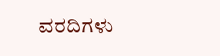ವರದಿಗಳು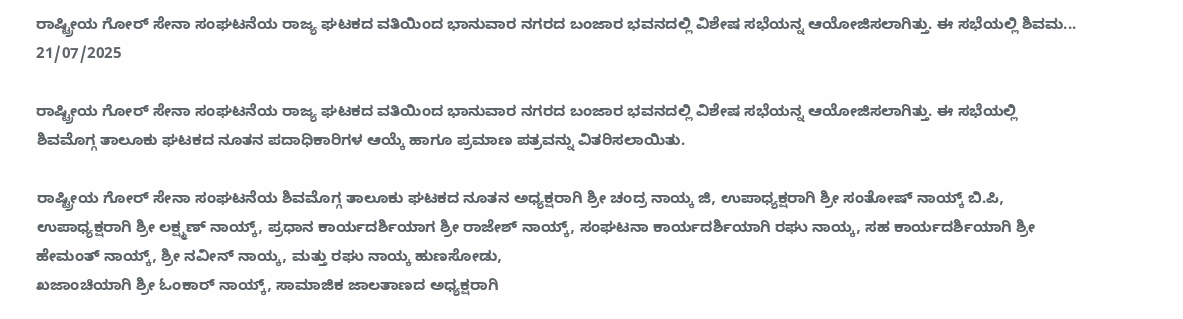ರಾಷ್ಟ್ರೀಯ ಗೋರ್ ಸೇನಾ ಸಂಘಟನೆಯ ರಾಜ್ಯ ಘಟಕದ ವತಿಯಿಂದ ಭಾನುವಾರ ನಗರದ ಬಂಜಾರ ಭವನದಲ್ಲಿ ವಿಶೇಷ ಸಭೆಯನ್ನ ಆಯೋಜಿಸಲಾಗಿತ್ತು. ಈ ಸಭೆಯಲ್ಲಿ ಶಿವಮ...
21/07/2025

ರಾಷ್ಟ್ರೀಯ ಗೋರ್ ಸೇನಾ ಸಂಘಟನೆಯ ರಾಜ್ಯ ಘಟಕದ ವತಿಯಿಂದ ಭಾನುವಾರ ನಗರದ ಬಂಜಾರ ಭವನದಲ್ಲಿ ವಿಶೇಷ ಸಭೆಯನ್ನ ಆಯೋಜಿಸಲಾಗಿತ್ತು. ಈ ಸಭೆಯಲ್ಲಿ ಶಿವಮೊಗ್ಗ ತಾಲೂಕು ಘಟಕದ ನೂತನ ಪದಾಧಿಕಾರಿಗಳ ಆಯ್ಕೆ ಹಾಗೂ ಪ್ರಮಾಣ ಪತ್ರವನ್ನು ವಿತರಿಸಲಾಯಿತು.

ರಾಷ್ಟ್ರೀಯ ಗೋರ್ ಸೇನಾ ಸಂಘಟನೆಯ ಶಿವಮೊಗ್ಗ ತಾಲೂಕು ಘಟಕದ ನೂತನ ಅಧ್ಯಕ್ಷರಾಗಿ ಶ್ರೀ ಚಂದ್ರ ನಾಯ್ಕ ಜಿ, ಉಪಾಧ್ಯಕ್ಷರಾಗಿ ಶ್ರೀ ಸಂತೋಷ್ ನಾಯ್ಕ್ ಬಿ.ಪಿ, ಉಪಾಧ್ಯಕ್ಷರಾಗಿ ಶ್ರೀ ಲಕ್ಷ್ಮಣ್ ನಾಯ್ಕ್, ಪ್ರಧಾನ ಕಾರ್ಯದರ್ಶಿಯಾಗ ಶ್ರೀ ರಾಜೇಶ್ ನಾಯ್ಕ್, ಸಂಘಟನಾ ಕಾರ್ಯದರ್ಶಿಯಾಗಿ ರಘು ನಾಯ್ಕ, ಸಹ ಕಾರ್ಯದರ್ಶಿಯಾಗಿ ಶ್ರೀ ಹೇಮಂತ್ ನಾಯ್ಕ್, ಶ್ರೀ ನವೀನ್ ನಾಯ್ಕ, ಮತ್ತು ರಘು ನಾಯ್ಕ ಹುಣಸೋಡು,
ಖಜಾಂಚಿಯಾಗಿ ಶ್ರೀ ಓಂಕಾರ್ ನಾಯ್ಕ್, ಸಾಮಾಜಿಕ ಜಾಲತಾಣದ ಅಧ್ಯಕ್ಷರಾಗಿ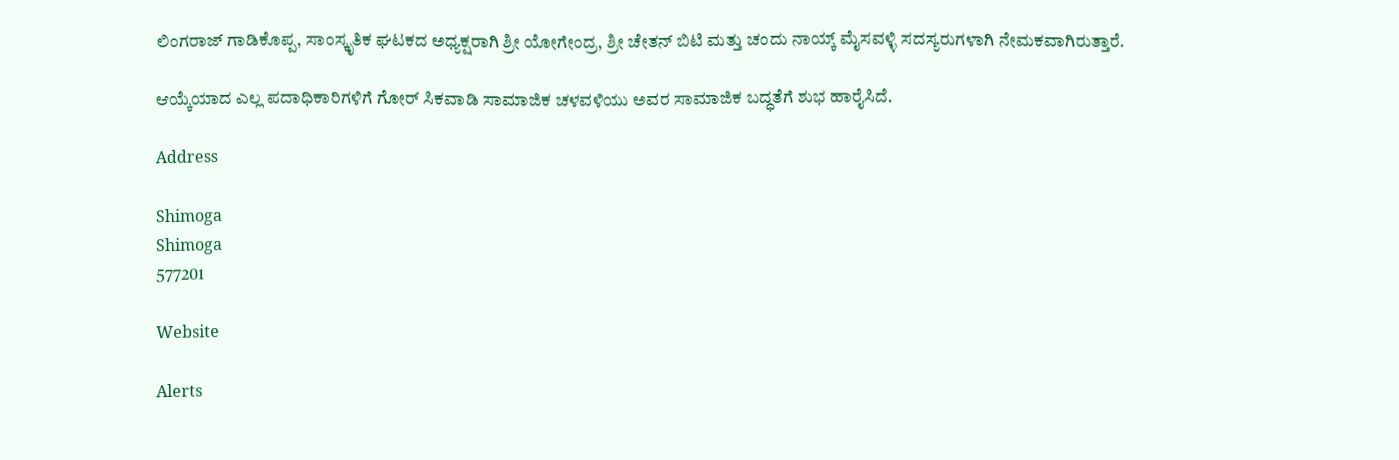ಲಿಂಗರಾಜ್ ಗಾಡಿಕೊಪ್ಪ, ಸಾಂಸ್ಕೃತಿಕ ಘಟಕದ ಅಧ್ಯಕ್ಷರಾಗಿ ಶ್ರೀ ಯೋಗೇಂದ್ರ, ಶ್ರೀ ಚೇತನ್ ಬಿಟಿ ಮತ್ತು ಚಂದು ನಾಯ್ಕ್ ಮೈಸವಳ್ಳಿ ಸದಸ್ಯರುಗಳಾಗಿ ನೇಮಕವಾಗಿರುತ್ತಾರೆ.

ಆಯ್ಕೆಯಾದ ಎಲ್ಲ ಪದಾಧಿಕಾರಿಗಳಿಗೆ ಗೋರ್ ಸಿಕವಾಡಿ ಸಾಮಾಜಿಕ ಚಳವಳಿಯು ಅವರ ಸಾಮಾಜಿಕ ಬದ್ಧತೆಗೆ ಶುಭ ಹಾರೈಸಿದೆ.

Address

Shimoga
Shimoga
577201

Website

Alerts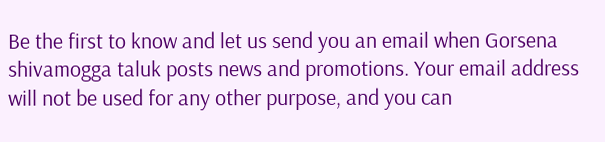Be the first to know and let us send you an email when Gorsena shivamogga taluk posts news and promotions. Your email address will not be used for any other purpose, and you can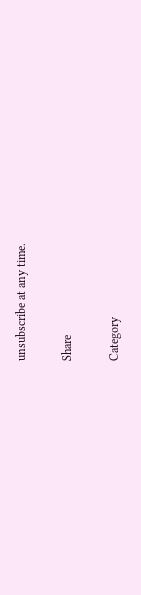unsubscribe at any time.

Share

Category